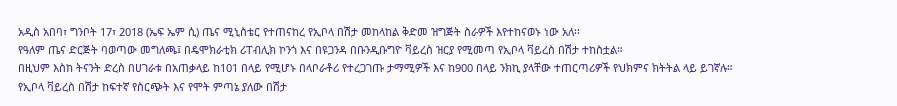አዲስ አበባ፣ ግንቦት 17፣ 2018 (ኤፍ ኤም ሲ) ጤና ሚኒስቴር የተጠናከረ የኢቦላ በሽታ መከላከል ቅድመ ዝግጅት ስራዎች እየተከናወኑ ነው አለ፡፡
የዓለም ጤና ድርጅት ባወጣው መግለጫ፤ በዴሞክራቲክ ሪፐብሊክ ኮንጎ እና በዩጋንዳ በቡንዲቡግዮ ቫይረስ ዝርያ የሚመጣ የኢቦላ ቫይረስ በሽታ ተከስቷል።
በዚህም እስከ ትናንት ድረስ በሀገራቱ በአጠቃላይ ከ101 በላይ የሚሆኑ በላቦራቶሪ የተረጋገጡ ታማሚዎች እና ከ900 በላይ ንክኪ ያላቸው ተጠርጣሪዎች የህክምና ክትትል ላይ ይገኛሉ።
የኢቦላ ቫይረስ በሽታ ከፍተኛ የስርጭት እና የሞት ምጣኔ ያለው በሽታ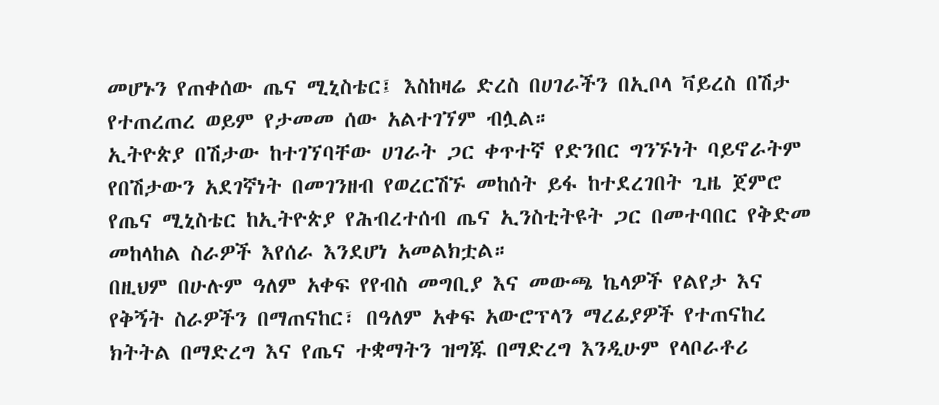መሆኑን የጠቀሰው ጤና ሚኒስቴር፤ እስከዛሬ ድረስ በሀገራችን በኢቦላ ቫይረስ በሽታ የተጠረጠረ ወይም የታመመ ሰው አልተገኘም ብሏል።
ኢትዮጵያ በሽታው ከተገኘባቸው ሀገራት ጋር ቀጥተኛ የድንበር ግንኙነት ባይኖራትም የበሽታውን አደገኛነት በመገንዘብ የወረርሽኙ መከሰት ይፋ ከተደረገበት ጊዜ ጀምሮ የጤና ሚኒስቴር ከኢትዮጵያ የሕብረተሰብ ጤና ኢንስቲትዩት ጋር በመተባበር የቅድመ መከላከል ስራዎች እየሰራ እንደሆነ አመልክቷል።
በዚህም በሁሉም ዓለም አቀፍ የየብስ መግቢያ እና መውጫ ኬላዎች የልየታ እና የቅኝት ስራዎችን በማጠናከር፣ በዓለም አቀፍ አውሮፕላን ማረፊያዎች የተጠናከረ ክትትል በማድረግ እና የጤና ተቋማትን ዝግጁ በማድረግ እንዲሁም የላቦራቶሪ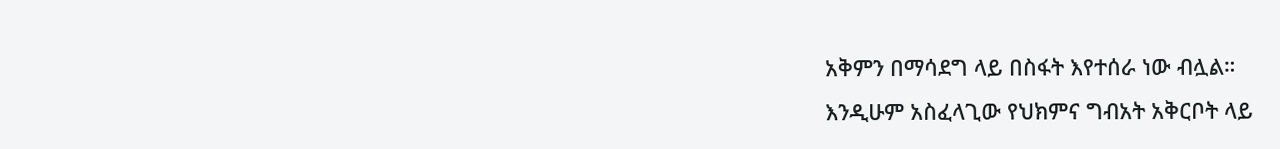አቅምን በማሳደግ ላይ በስፋት እየተሰራ ነው ብሏል።
እንዲሁም አስፈላጊው የህክምና ግብአት አቅርቦት ላይ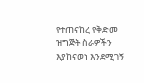የተጠናከረ የቅድመ ዝግጅት ስራዎችን እያከናወነ እንደሚገኝ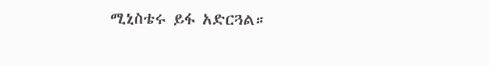ሚኒስቴሩ ይፋ አድርጓል።